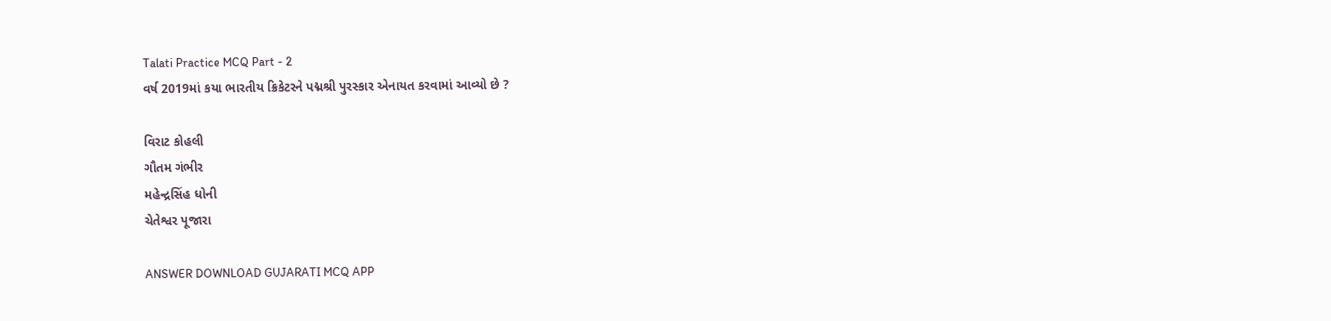Talati Practice MCQ Part - 2
વર્ષ 2019માં કયા ભારતીય ક્રિકેટરને પદ્મશ્રી પુરસ્કાર એનાયત કરવામાં આવ્યો છે ?

વિરાટ કોહલી
ગૌતમ ગંભીર
મહેન્દ્રસિંહ ધોની
ચેતેશ્વર પૂજારા

ANSWER DOWNLOAD GUJARATI MCQ APP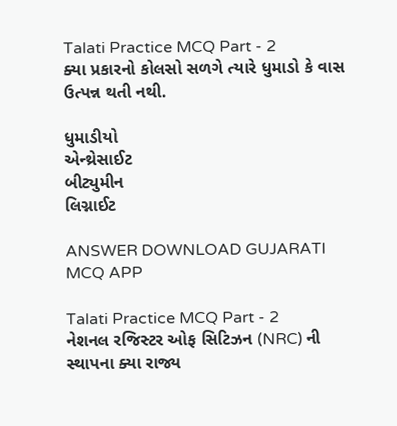Talati Practice MCQ Part - 2
ક્યા પ્રકારનો કોલસો સળગે ત્યારે ધુમાડો કે વાસ ઉત્પન્ન થતી નથી.

ધુમાડીયો
એન્થ્રેસાઈટ
બીટ્યુમીન
લિગ્નાઈટ

ANSWER DOWNLOAD GUJARATI MCQ APP

Talati Practice MCQ Part - 2
નેશનલ રજિસ્ટર ઓફ સિટિઝન (NRC) ની સ્થાપના ક્યા રાજ્ય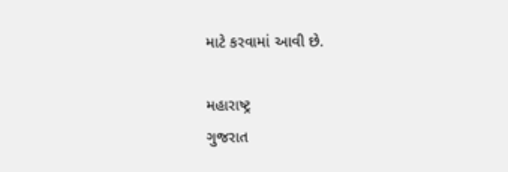માટે કરવામાં આવી છે.

મહારાષ્ટ્ર
ગુજરાત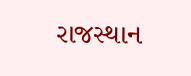રાજસ્થાન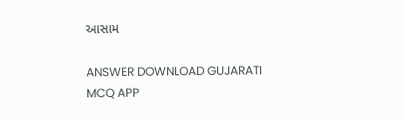આસામ

ANSWER DOWNLOAD GUJARATI MCQ APP